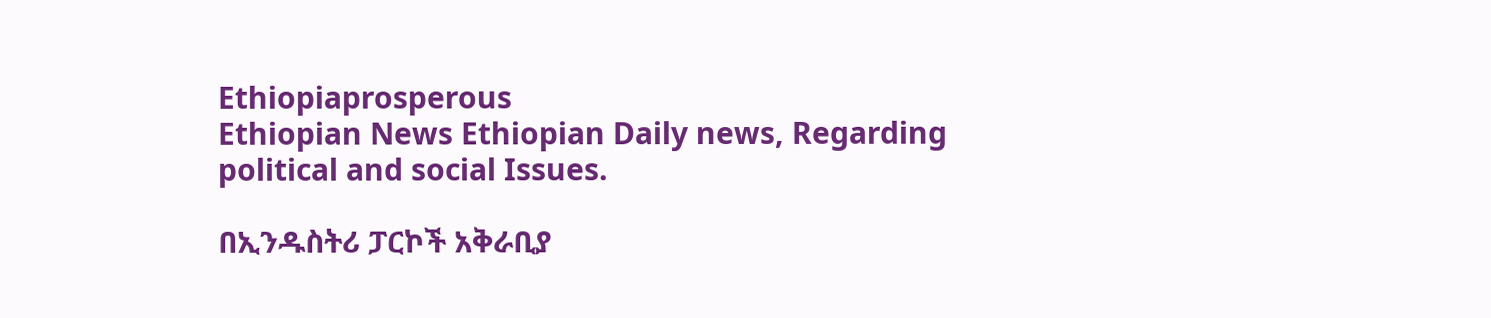Ethiopiaprosperous
Ethiopian News Ethiopian Daily news, Regarding political and social Issues.

በኢንዱስትሪ ፓርኮች አቅራቢያ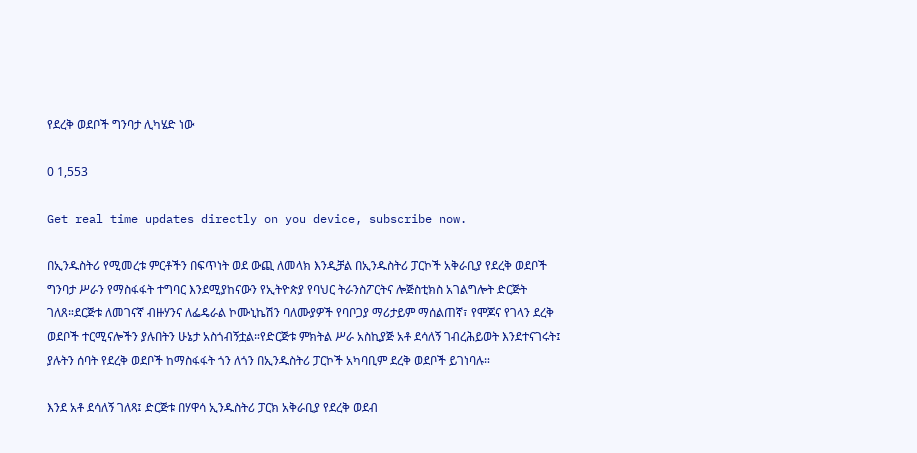የደረቅ ወደቦች ግንባታ ሊካሄድ ነው

0 1,553

Get real time updates directly on you device, subscribe now.

በኢንዱስትሪ የሚመረቱ ምርቶችን በፍጥነት ወደ ውጪ ለመላክ እንዲቻል በኢንዱስትሪ ፓርኮች አቅራቢያ የደረቅ ወደቦች ግንባታ ሥራን የማስፋፋት ተግባር እንደሚያከናውን የኢትዮጵያ የባህር ትራንስፖርትና ሎጅስቲክስ አገልግሎት ድርጅት ገለጸ።ደርጅቱ ለመገናኛ ብዙሃንና ለፌዴራል ኮሙኒኬሽን ባለሙያዎች የባቦጋያ ማሪታይም ማሰልጠኛ፣ የሞጆና የገላን ደረቅ ወደቦች ተርሚናሎችን ያሉበትን ሁኔታ አስጎብኝቷል።የድርጅቱ ምክትል ሥራ አስኪያጅ አቶ ደሳለኝ ገብረሕይወት እንደተናገሩት፤ ያሉትን ሰባት የደረቅ ወደቦች ከማስፋፋት ጎን ለጎን በኢንዱስትሪ ፓርኮች አካባቢም ደረቅ ወደቦች ይገነባሉ።

እንደ አቶ ደሳለኝ ገለጻ፤ ድርጅቱ በሃዋሳ ኢንዱስትሪ ፓርክ አቅራቢያ የደረቅ ወደብ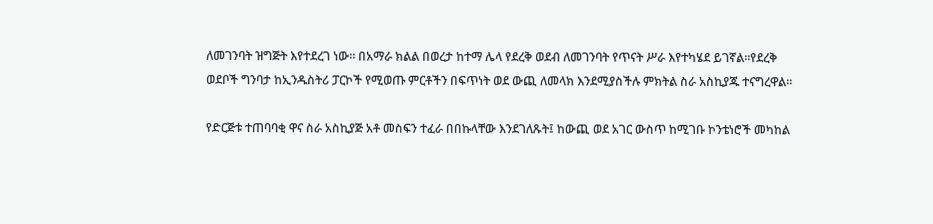ለመገንባት ዝግጅት እየተደረገ ነው። በአማራ ክልል በወረታ ከተማ ሌላ የደረቅ ወደብ ለመገንባት የጥናት ሥራ እየተካሄደ ይገኛል።የደረቅ ወደቦች ግንባታ ከኢንዱስትሪ ፓርኮች የሚወጡ ምርቶችን በፍጥነት ወደ ውጪ ለመላክ እንደሚያስችሉ ምክትል ስራ አስኪያጁ ተናግረዋል።

የድርጅቱ ተጠባባቂ ዋና ስራ አስኪያጅ አቶ መስፍን ተፈራ በበኩላቸው እንደገለጹት፤ ከውጪ ወደ አገር ውስጥ ከሚገቡ ኮንቴነሮች መካከል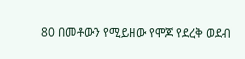80 በመቶውን የሚይዘው የሞጆ የደረቅ ወደብ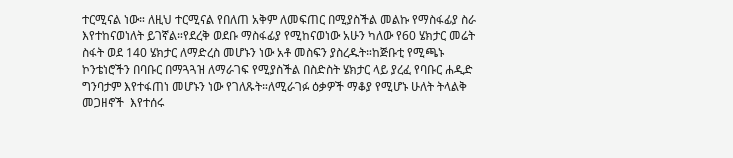ተርሚናል ነው። ለዚህ ተርሚናል የበለጠ አቅም ለመፍጠር በሚያስችል መልኩ የማስፋፊያ ስራ እየተከናወነለት ይገኛል።የደረቅ ወደቡ ማስፋፊያ የሚከናወነው አሁን ካለው የ60 ሄክታር መሬት ስፋት ወደ 140 ሄክታር ለማድረስ መሆኑን ነው አቶ መስፍን ያስረዱት።ከጅቡቲ የሚጫኑ ኮንቴነሮችን በባቡር በማጓጓዝ ለማራገፍ የሚያስችል በስድስት ሄክታር ላይ ያረፈ የባቡር ሐዲድ ግንባታም እየተፋጠነ መሆኑን ነው የገለጹት።ለሚራገፉ ዕቃዎች ማቆያ የሚሆኑ ሁለት ትላልቅ መጋዘኖች  እየተሰሩ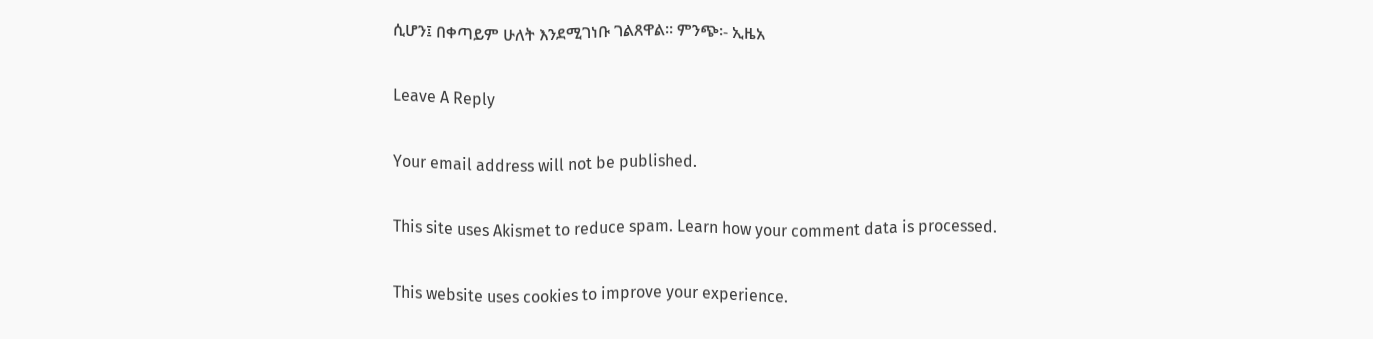ሲሆን፤ በቀጣይም ሁለት እንደሚገነቡ ገልጸዋል። ምንጭ፡- ኢዜአ

Leave A Reply

Your email address will not be published.

This site uses Akismet to reduce spam. Learn how your comment data is processed.

This website uses cookies to improve your experience.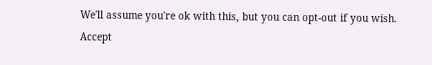We'll assume you're ok with this, but you can opt-out if you wish. Accept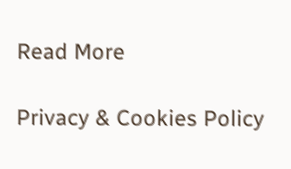Read More

Privacy & Cookies Policy